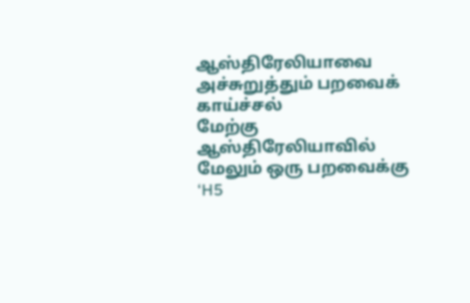ஆஸ்திரேலியாவை அச்சுறுத்தும் பறவைக் காய்ச்சல்
மேற்கு ஆஸ்திரேலியாவில் மேலும் ஒரு பறவைக்கு ‘H5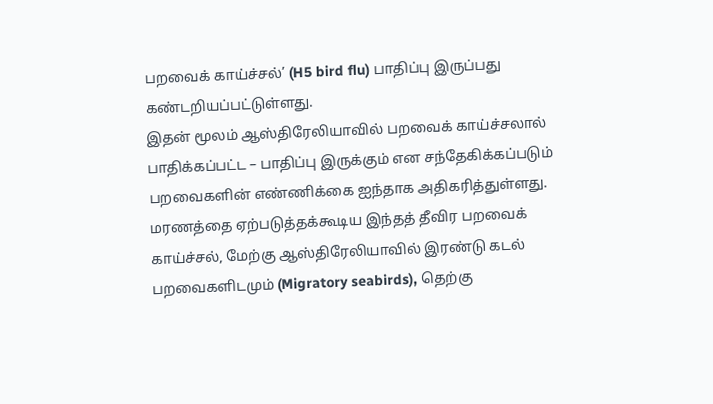பறவைக் காய்ச்சல்’ (H5 bird flu) பாதிப்பு இருப்பது கண்டறியப்பட்டுள்ளது.
இதன் மூலம் ஆஸ்திரேலியாவில் பறவைக் காய்ச்சலால் பாதிக்கப்பட்ட – பாதிப்பு இருக்கும் என சந்தேகிக்கப்படும் பறவைகளின் எண்ணிக்கை ஐந்தாக அதிகரித்துள்ளது.
மரணத்தை ஏற்படுத்தக்கூடிய இந்தத் தீவிர பறவைக் காய்ச்சல், மேற்கு ஆஸ்திரேலியாவில் இரண்டு கடல் பறவைகளிடமும் (Migratory seabirds), தெற்கு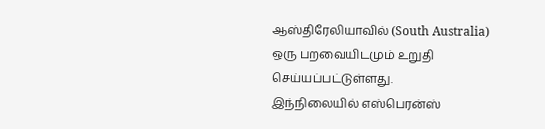ஆஸ்திரேலியாவில் (South Australia) ஒரு பறவையிடமும் உறுதி செய்யப்பட்டுள்ளது.
இந்நிலையில் எஸ்பெரன்ஸ்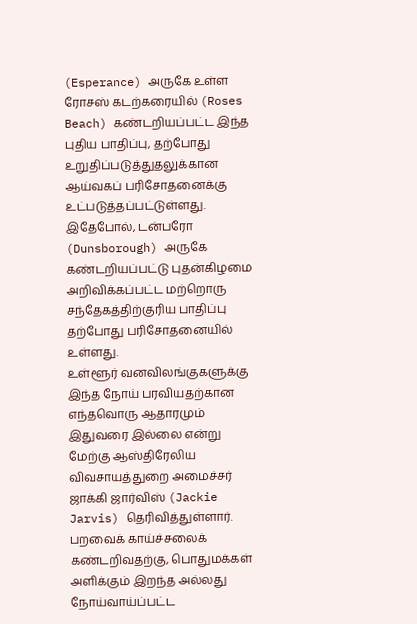(Esperance) அருகே உள்ள ரோசஸ் கடற்கரையில் (Roses Beach) கண்டறியப்பட்ட இந்த புதிய பாதிப்பு, தற்போது உறுதிப்படுத்துதலுக்கான ஆய்வகப் பரிசோதனைக்கு உட்படுத்தப்பட்டுள்ளது.
இதேபோல், டன்பரோ (Dunsborough) அருகே கண்டறியப்பட்டு புதன்கிழமை அறிவிக்கப்பட்ட மற்றொரு சந்தேகத்திற்குரிய பாதிப்பு தற்போது பரிசோதனையில் உள்ளது.
உள்ளூர் வனவிலங்குகளுக்கு இந்த நோய் பரவியதற்கான எந்தவொரு ஆதாரமும் இதுவரை இல்லை என்று மேற்கு ஆஸ்திரேலிய விவசாயத்துறை அமைச்சர் ஜாக்கி ஜார்விஸ் (Jackie Jarvis) தெரிவித்துள்ளார்.
பறவைக் காய்ச்சலைக் கண்டறிவதற்கு, பொதுமக்கள் அளிக்கும் இறந்த அல்லது நோய்வாய்ப்பட்ட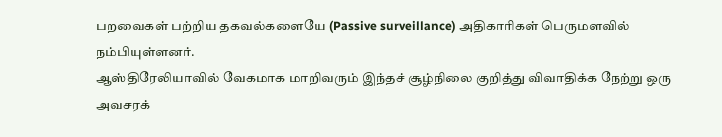பறவைகள் பற்றிய தகவல்களையே (Passive surveillance) அதிகாரிகள் பெருமளவில் நம்பியுள்ளனர்.
ஆஸ்திரேலியாவில் வேகமாக மாறிவரும் இந்தச் சூழ்நிலை குறித்து விவாதிக்க நேற்று ஒரு அவசரக்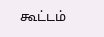கூட்டம்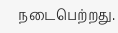நடைபெற்றது.